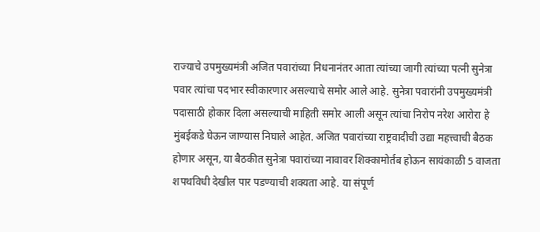राज्याचे उपमुख्यमंत्री अजित पवारांच्या निधनानंतर आता त्यांच्या जागी त्यांच्या पत्नी सुनेत्रा पवार त्यांचा पदभार स्वीकारणार असल्याचे समोर आले आहे. सुनेत्रा पवारांनी उपमुख्यमंत्री पदासाठी होकार दिला असल्याची माहिती समोर आली असून त्यांचा निरोप नरेश आरोरा हे मुंबईकडे घेऊन जाण्यास निघाले आहेत. अजित पवारांच्या राष्ट्रवादीची उद्या महत्त्वाची बैठक होणार असून, या बैठकीत सुनेत्रा पवारांच्या नावावर शिक्कामोर्तब होऊन सायंकाळी 5 वाजता शपथविधी देखील पार पडण्याची शक्यता आहे. या संपूर्ण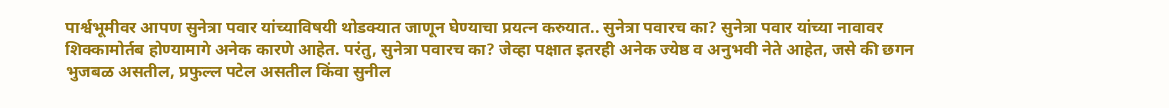पार्श्वभूमीवर आपण सुनेत्रा पवार यांच्याविषयी थोडक्यात जाणून घेण्याचा प्रयत्न करुयात.. सुनेत्रा पवारच का? सुनेत्रा पवार यांच्या नावावर शिक्कामोर्तब होण्यामागे अनेक कारणे आहेत. परंतु, सुनेत्रा पवारच का? जेव्हा पक्षात इतरही अनेक ज्येष्ठ व अनुभवी नेते आहेत, जसे की छगन भुजबळ असतील, प्रफुल्ल पटेल असतील किंवा सुनील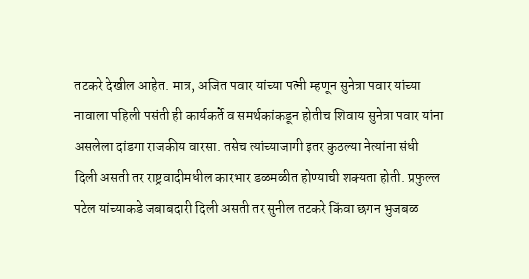तटकरे देखील आहेत. मात्र, अजित पवार यांच्या पत्नी म्हणून सुनेत्रा पवार यांच्या नावाला पहिली पसंती ही कार्यकर्ते व समर्थकांकडून होतीच शिवाय सुनेत्रा पवार यांना असलेला दांडगा राजकीय वारसा. तसेच त्यांच्याजागी इतर कुठल्या नेत्यांना संधी दिली असती तर राष्ट्रवादीमधील कारभार डळमळीत होण्याची शक्यता होती. प्रफुल्ल पटेल यांच्याकडे जबाबदारी दिली असती तर सुनील तटकरे किंवा छगन भुजबळ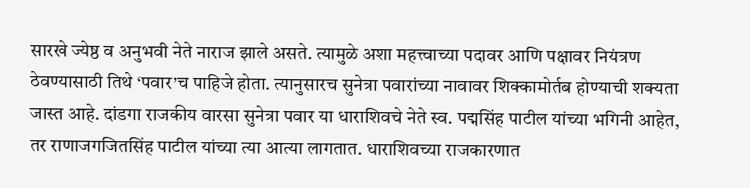सारखे ज्येष्ठ व अनुभवी नेते नाराज झाले असते. त्यामुळे अशा महत्त्वाच्या पदावर आणि पक्षावर नियंत्रण ठेवण्यासाठी तिथे ‘पवार’च पाहिजे होता. त्यानुसारच सुनेत्रा पवारांच्या नावावर शिक्कामोर्तब होण्याची शक्यता जास्त आहे. दांडगा राजकीय वारसा सुनेत्रा पवार या धाराशिवचे नेते स्व. पद्मसिंह पाटील यांच्या भगिनी आहेत, तर राणाजगजितसिंह पाटील यांच्या त्या आत्या लागतात. धाराशिवच्या राजकारणात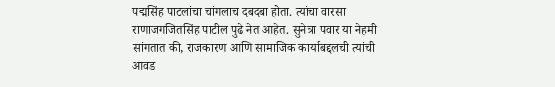पद्मसिंह पाटलांचा चांगलाच दबदबा होता. त्यांचा वारसा राणाजगजितसिंह पाटील पुढे नेत आहेत. सुनेत्रा पवार या नेहमी सांगतात की, राजकारण आणि सामाजिक कार्याबद्दलची त्यांची आवड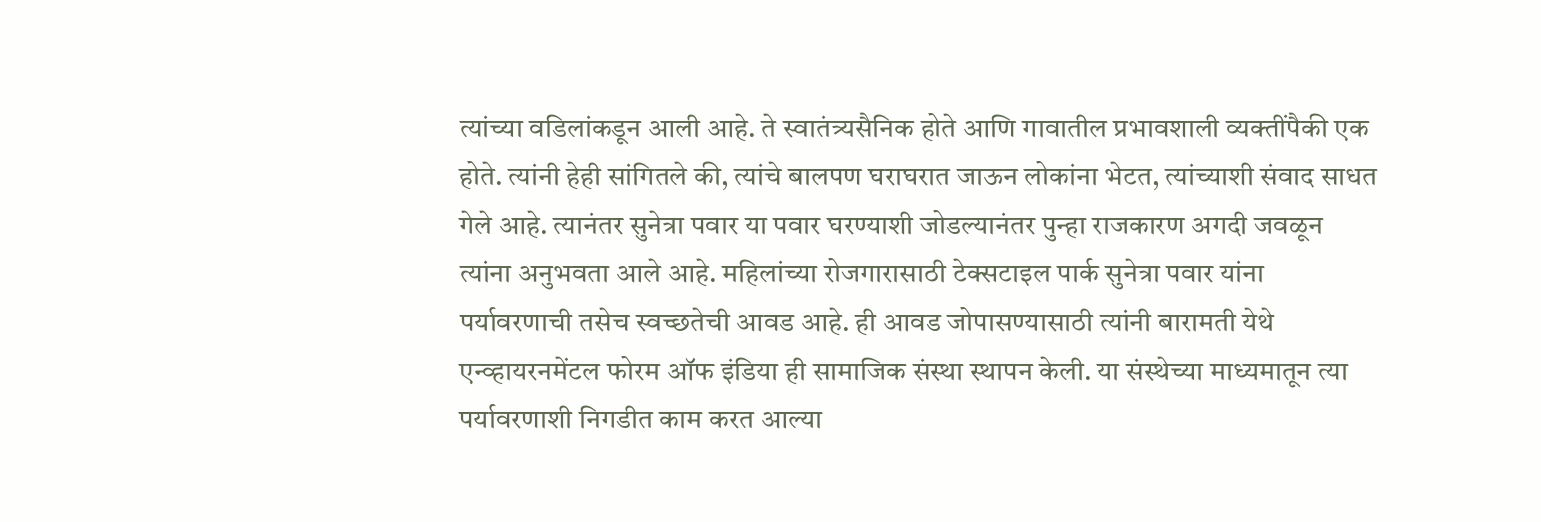त्यांच्या वडिलांकडून आली आहे. ते स्वातंत्र्यसैनिक होते आणि गावातील प्रभावशाली व्यक्तींपैकी एक होते. त्यांनी हेही सांगितले की, त्यांचे बालपण घराघरात जाऊन लोकांना भेटत, त्यांच्याशी संवाद साधत गेले आहे. त्यानंतर सुनेत्रा पवार या पवार घरण्याशी जोडल्यानंतर पुन्हा राजकारण अगदी जवळून त्यांना अनुभवता आले आहे. महिलांच्या रोजगारासाठी टेक्सटाइल पार्क सुनेत्रा पवार यांना पर्यावरणाची तसेच स्वच्छतेची आवड आहे. ही आवड जोपासण्यासाठी त्यांनी बारामती येथे एन्व्हायरनमेंटल फोरम ऑफ इंडिया ही सामाजिक संस्था स्थापन केली. या संस्थेच्या माध्यमातून त्या पर्यावरणाशी निगडीत काम करत आल्या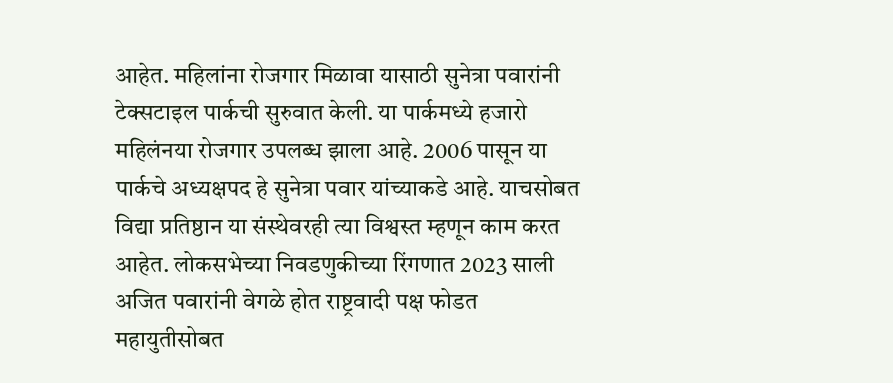आहेत. महिलांना रोजगार मिळावा यासाठी सुनेत्रा पवारांनी टेक्सटाइल पार्कची सुरुवात केली. या पार्कमध्ये हजारो महिलंनया रोजगार उपलब्ध झाला आहे. 2006 पासून या पार्कचे अध्यक्षपद हे सुनेत्रा पवार यांच्याकडे आहे. याचसोबत विद्या प्रतिष्ठान या संस्थेवरही त्या विश्वस्त म्हणून काम करत आहेत. लोकसभेच्या निवडणुकीच्या रिंगणात 2023 साली अजित पवारांनी वेगळे होत राष्ट्रवादी पक्ष फोडत महायुतीसोबत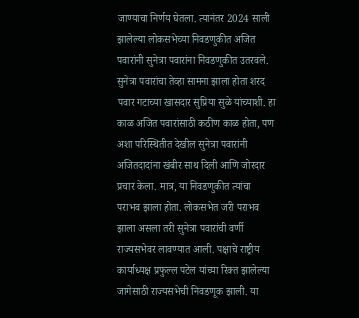जाण्याचा निर्णय घेतला. त्यानंतर 2024 साली झालेल्या लोकसभेच्या निवडणुकीत अजित पवारांनी सुनेत्रा पवारांना निवडणुकीत उतरवले. सुनेत्रा पवारांचा तेव्हा सामना झाला होता शरद पवार गटाच्या खासदार सुप्रिया सुळे यांच्याशी. हा काळ अजित पवारांसाठी कठीण काळ होता, पण अशा परिस्थितीत देखील सुनेत्रा पवारांनी अजितदादांना खंबीर साथ दिली आणि जोरदार प्रचार केला. मात्र, या निवडणुकीत त्यांचा पराभव झाला होता. लोकसभेत जरी पराभव झाला असला तरी सुनेत्रा पवारांची वर्णी राज्यसभेवर लावण्यात आली. पक्षाचे राष्ट्रीय कार्याध्यक्ष प्रफुल्ल पटेल यांच्या रिक्त झालेल्या जागेसाठी राज्यसभेची निवडणूक झाली. या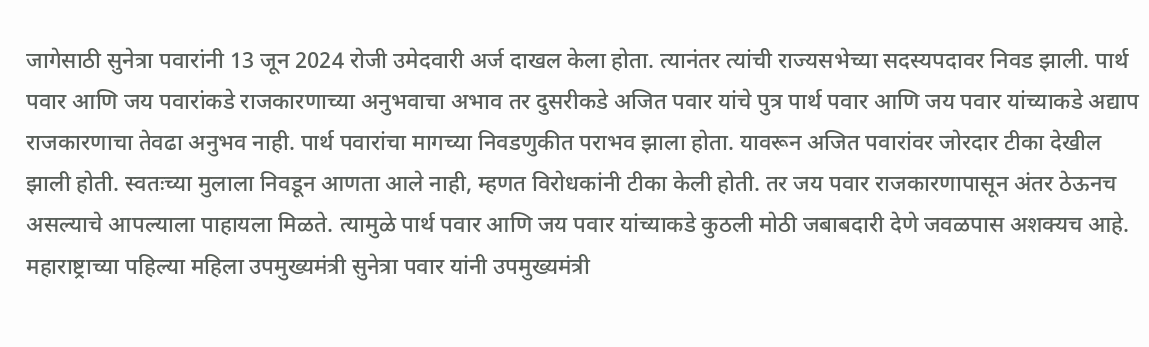जागेसाठी सुनेत्रा पवारांनी 13 जून 2024 रोजी उमेदवारी अर्ज दाखल केला होता. त्यानंतर त्यांची राज्यसभेच्या सदस्यपदावर निवड झाली. पार्थ पवार आणि जय पवारांकडे राजकारणाच्या अनुभवाचा अभाव तर दुसरीकडे अजित पवार यांचे पुत्र पार्थ पवार आणि जय पवार यांच्याकडे अद्याप राजकारणाचा तेवढा अनुभव नाही. पार्थ पवारांचा मागच्या निवडणुकीत पराभव झाला होता. यावरून अजित पवारांवर जोरदार टीका देखील झाली होती. स्वतःच्या मुलाला निवडून आणता आले नाही, म्हणत विरोधकांनी टीका केली होती. तर जय पवार राजकारणापासून अंतर ठेऊनच असल्याचे आपल्याला पाहायला मिळते. त्यामुळे पार्थ पवार आणि जय पवार यांच्याकडे कुठली मोठी जबाबदारी देणे जवळपास अशक्यच आहे. महाराष्ट्राच्या पहिल्या महिला उपमुख्यमंत्री सुनेत्रा पवार यांनी उपमुख्यमंत्री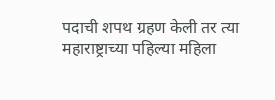पदाची शपथ ग्रहण केली तर त्या महाराष्ट्राच्या पहिल्या महिला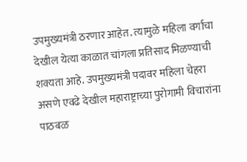उपमुख्यमंत्री ठरणार आहेत. त्यामुळे महिला वर्गाचा देखील येत्या काळात चांगला प्रतिसाद मिळण्याची शक्यता आहे. उपमुख्यमंत्री पदावर महिला चेहरा असणे एवढे देखील महाराष्ट्राच्या पुरोगामी विचारांना पाठबळ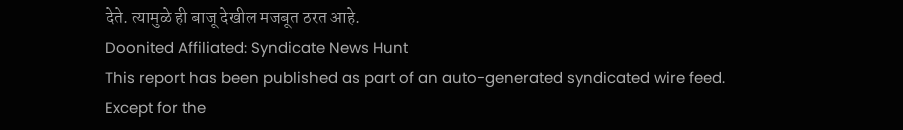देते. त्यामुळे ही बाजू देखील मजबूत ठरत आहे.
Doonited Affiliated: Syndicate News Hunt
This report has been published as part of an auto-generated syndicated wire feed. Except for the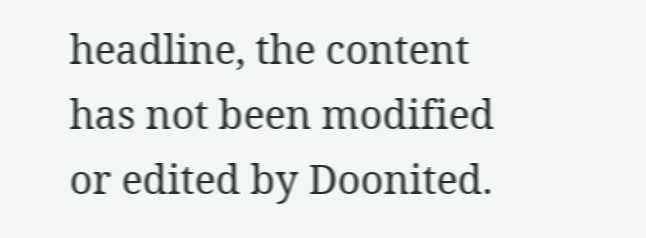headline, the content has not been modified or edited by Doonited.